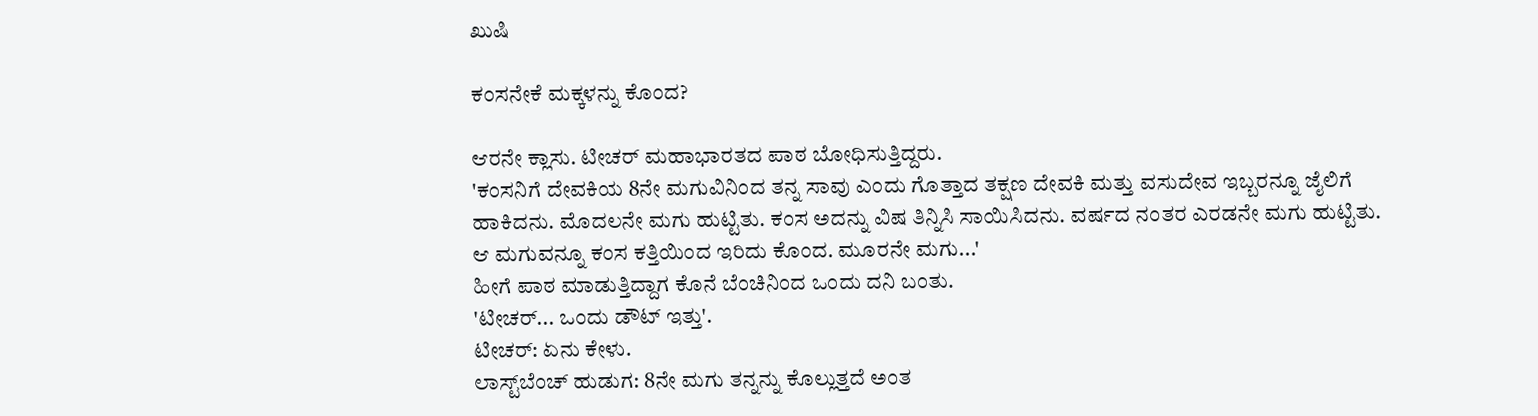ಖುಷಿ

ಕಂಸನೇಕೆ ಮಕ್ಕಳನ್ನು ಕೊಂದ?

ಆರನೇ ಕ್ಲಾಸು. ಟೀಚರ್ ಮಹಾಭಾರತದ ಪಾಠ ಬೋಧಿಸುತ್ತಿದ್ದರು.
'ಕಂಸನಿಗೆ ದೇವಕಿಯ 8ನೇ ಮಗುವಿನಿಂದ ತನ್ನ ಸಾವು ಎಂದು ಗೊತ್ತಾದ ತಕ್ಷಣ ದೇವಕಿ ಮತ್ತು ವಸುದೇವ ಇಬ್ಬರನ್ನೂ ಜೈಲಿಗೆ ಹಾಕಿದನು. ಮೊದಲನೇ ಮಗು ಹುಟ್ಟಿತು. ಕಂಸ ಅದನ್ನು ವಿಷ ತಿನ್ನಿಸಿ ಸಾಯಿಸಿದನು. ವರ್ಷದ ನಂತರ ಎರಡನೇ ಮಗು ಹುಟ್ಟಿತು. ಆ ಮಗುವನ್ನೂ ಕಂಸ ಕತ್ತಿಯಿಂದ ಇರಿದು ಕೊಂದ. ಮೂರನೇ ಮಗು...'
ಹೀಗೆ ಪಾಠ ಮಾಡುತ್ತಿದ್ದಾಗ ಕೊನೆ ಬೆಂಚಿನಿಂದ ಒಂದು ದನಿ ಬಂತು.
'ಟೀಚರ್... ಒಂದು ಡೌಟ್ ಇತ್ತು'.
ಟೀಚರ್: ಏನು ಕೇಳು.
ಲಾಸ್ಟ್‌ಬೆಂಚ್ ಹುಡುಗ: 8ನೇ ಮಗು ತನ್ನನ್ನು ಕೊಲ್ಲುತ್ತದೆ ಅಂತ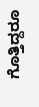ಗೊತ್ತಿದ್ದರೂ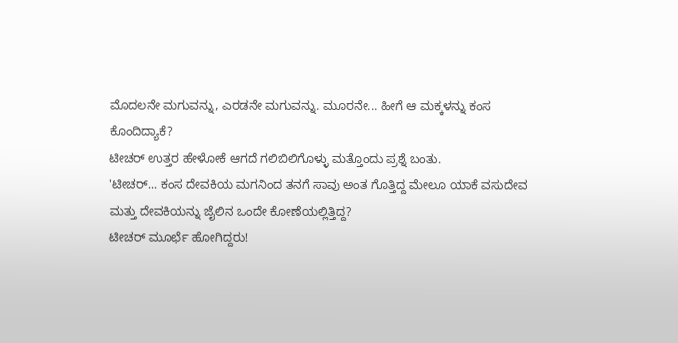ಮೊದಲನೇ ಮಗುವನ್ನು, ಎರಡನೇ ಮಗುವನ್ನು. ಮೂರನೇ... ಹೀಗೆ ಆ ಮಕ್ಕಳನ್ನು ಕಂಸ ಕೊಂದಿದ್ಯಾಕೆ?
ಟೀಚರ್ ಉತ್ತರ ಹೇಳೋಕೆ ಆಗದೆ ಗಲಿಬಿಲಿಗೊಳ್ಳು ಮತ್ತೊಂದು ಪ್ರಶ್ನೆ ಬಂತು.
'ಟೀಚರ್... ಕಂಸ ದೇವಕಿಯ ಮಗನಿಂದ ತನಗೆ ಸಾವು ಅಂತ ಗೊತ್ತಿದ್ದ ಮೇಲೂ ಯಾಕೆ ವಸುದೇವ ಮತ್ತು ದೇವಕಿಯನ್ನು ಜೈಲಿನ ಒಂದೇ ಕೋಣೆಯಲ್ಲಿತ್ತಿದ್ದ?
ಟೀಚರ್ ಮೂರ್ಛೆ ಹೋಗಿದ್ದರು!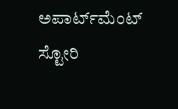ಅಪಾರ್ಟ್‌ಮೆಂಟ್ ಸ್ಟೋರಿ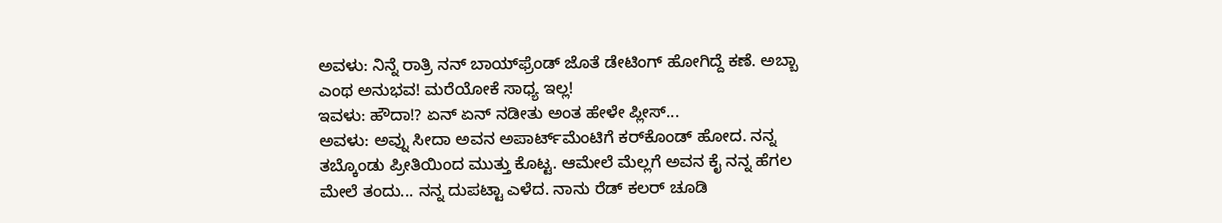ಅವಳು: ನಿನ್ನೆ ರಾತ್ರಿ ನನ್ ಬಾಯ್‌ಫ್ರೆಂಡ್ ಜೊತೆ ಡೇಟಿಂಗ್ ಹೋಗಿದ್ದೆ ಕಣೆ. ಅಬ್ಬಾ ಎಂಥ ಅನುಭವ! ಮರೆಯೋಕೆ ಸಾಧ್ಯ ಇಲ್ಲ!
ಇವಳು: ಹೌದಾ!? ಏನ್ ಏನ್ ನಡೀತು ಅಂತ ಹೇಳೇ ಪ್ಲೀಸ್...
ಅವಳು: ಅವ್ನು ಸೀದಾ ಅವನ ಅಪಾರ್ಟ್‌ಮೆಂಟಿಗೆ ಕರ್‌ಕೊಂಡ್ ಹೋದ. ನನ್ನ ತಬ್ಕೊಂಡು ಪ್ರೀತಿಯಿಂದ ಮುತ್ತು ಕೊಟ್ಟ. ಆಮೇಲೆ ಮೆಲ್ಲಗೆ ಅವನ ಕೈ ನನ್ನ ಹೆಗಲ ಮೇಲೆ ತಂದು... ನನ್ನ ದುಪಟ್ಟಾ ಎಳೆದ. ನಾನು ರೆಡ್ ಕಲರ್ ಚೂಡಿ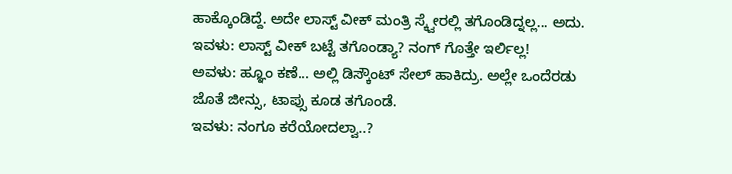ಹಾಕ್ಕೊಂಡಿದ್ದೆ. ಅದೇ ಲಾಸ್ಟ್ ವೀಕ್ ಮಂತ್ರಿ ಸ್ಕ್ವೇರಲ್ಲಿ ತಗೊಂಡಿದ್ನಲ್ಲ... ಅದು.
ಇವಳು: ಲಾಸ್ಟ್ ವೀಕ್ ಬಟ್ಟೆ ತಗೊಂಡ್ಯಾ? ನಂಗ್ ಗೊತ್ತೇ ಇರ್ಲಿಲ್ಲ!
ಅವಳು: ಹ್ಞೂಂ ಕಣೆ... ಅಲ್ಲಿ ಡಿಸ್ಕೌಂಟ್ ಸೇಲ್ ಹಾಕಿದ್ರು. ಅಲ್ಲೇ ಒಂದೆರಡು ಜೊತೆ ಜೀನ್ಸು, ಟಾಪ್ಸು ಕೂಡ ತಗೊಂಡೆ.
ಇವಳು: ನಂಗೂ ಕರೆಯೋದಲ್ವಾ..?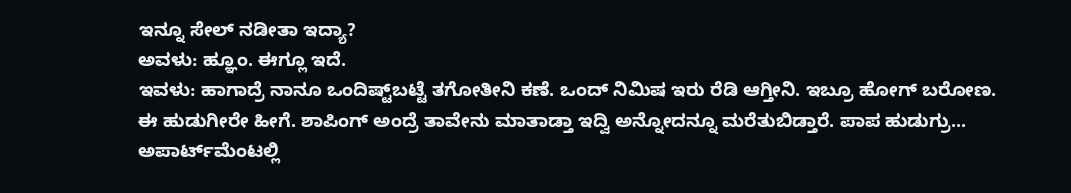ಇನ್ನೂ ಸೇಲ್ ನಡೀತಾ ಇದ್ಯಾ?
ಅವಳು: ಹ್ಞೂಂ. ಈಗ್ಲೂ ಇದೆ.
ಇವಳು: ಹಾಗಾದ್ರೆ ನಾನೂ ಒಂದಿಷ್ಟ್‌ಬಟ್ಟೆ ತಗೋತೀನಿ ಕಣೆ. ಒಂದ್ ನಿಮಿಷ ಇರು ರೆಡಿ ಆಗ್ತೀನಿ. ಇಬ್ರೂ ಹೋಗ್ ಬರೋಣ.
ಈ ಹುಡುಗೀರೇ ಹೀಗೆ. ಶಾಪಿಂಗ್ ಅಂದ್ರೆ ತಾವೇನು ಮಾತಾಡ್ತಾ ಇದ್ವಿ ಅನ್ನೋದನ್ನೂ ಮರೆತುಬಿಡ್ತಾರೆ. ಪಾಪ ಹುಡುಗ್ರು... ಅಪಾರ್ಟ್‌ಮೆಂಟಲ್ಲಿ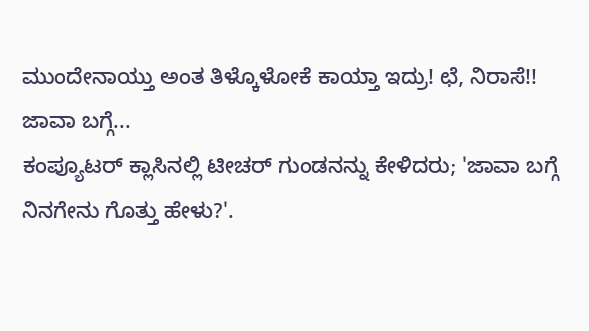ಮುಂದೇನಾಯ್ತು ಅಂತ ತಿಳ್ಕೊಳೋಕೆ ಕಾಯ್ತಾ ಇದ್ರು! ಛೆ, ನಿರಾಸೆ!!
ಜಾವಾ ಬಗ್ಗೆ...
ಕಂಪ್ಯೂಟರ್ ಕ್ಲಾಸಿನಲ್ಲಿ ಟೀಚರ್ ಗುಂಡನನ್ನು ಕೇಳಿದರು; 'ಜಾವಾ ಬಗ್ಗೆ ನಿನಗೇನು ಗೊತ್ತು ಹೇಳು?'.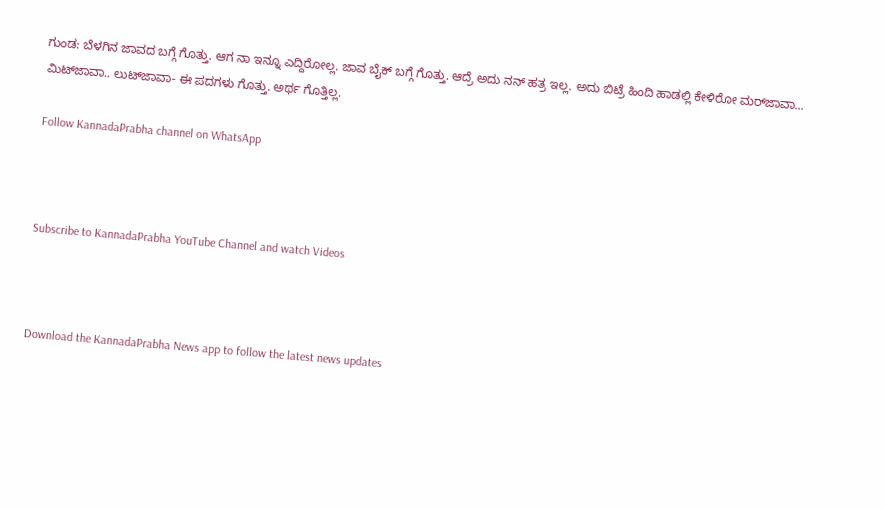ಗುಂಡ: ಬೆಳಗಿನ ಜಾವದ ಬಗ್ಗೆ ಗೊತ್ತು. ಆಗ ನಾ ಇನ್ನೂ ಎದ್ದಿರೋಲ್ಲ. ಜಾವ ಬೈಕ್ ಬಗ್ಗೆ ಗೊತ್ತು. ಆದ್ರೆ ಅದು ನನ್ ಹತ್ರ ಇಲ್ಲ. ಅದು ಬಿಟ್ರೆ ಹಿಂದಿ ಹಾಡಲ್ಲಿ ಕೇಳಿರೋ ಮರ್‌ಜಾವಾ... ಮಿಟ್‌ಜಾವಾ.. ಲುಟ್‌ಜಾವಾ- ಈ ಪದಗಳು ಗೊತ್ತು. ಅರ್ಥ ಗೊತ್ತಿಲ್ಲ.

Follow KannadaPrabha channel on WhatsApp



Subscribe to KannadaPrabha YouTube Channel and watch Videos



Download the KannadaPrabha News app to follow the latest news updates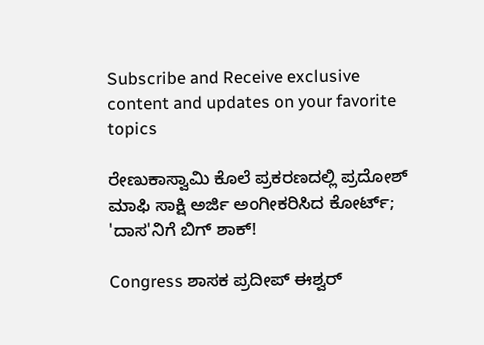Subscribe and Receive exclusive content and updates on your favorite topics

ರೇಣುಕಾಸ್ವಾಮಿ ಕೊಲೆ ಪ್ರಕರಣದಲ್ಲಿ ಪ್ರದೋಶ್ ಮಾಫಿ ಸಾಕ್ಷಿ ಅರ್ಜಿ ಅಂಗೀಕರಿಸಿದ ಕೋರ್ಟ್; 'ದಾಸ'ನಿಗೆ ಬಿಗ್ ಶಾಕ್!

Congress ಶಾಸಕ ಪ್ರದೀಪ್ ಈಶ್ವರ್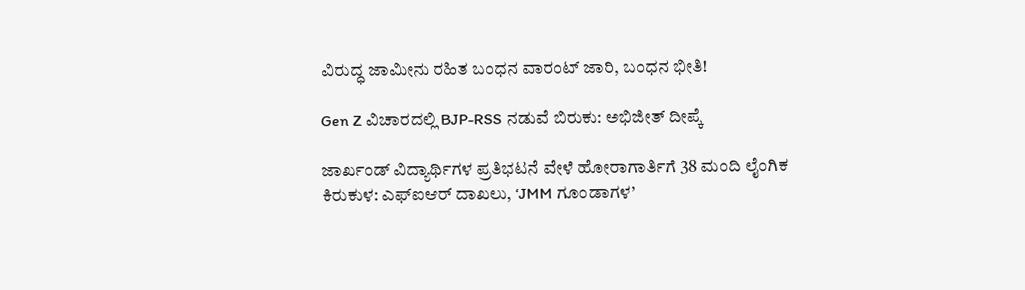ವಿರುದ್ಧ ಜಾಮೀನು ರಹಿತ ಬಂಧನ ವಾರಂಟ್ ಜಾರಿ, ಬಂಧನ ಭೀತಿ!

Gen Z ವಿಚಾರದಲ್ಲಿ BJP-RSS ನಡುವೆ ಬಿರುಕು: ಅಭಿಜೀತ್ ದೀಪ್ಕೆ

ಜಾರ್ಖಂಡ್‌ ವಿದ್ಯಾರ್ಥಿಗಳ ಪ್ರತಿಭಟನೆ ವೇಳೆ ಹೋರಾಗಾರ್ತಿಗೆ 38 ಮಂದಿ ಲೈಂಗಿಕ ಕಿರುಕುಳ: ಎಫ್‌ಐಆರ್‌ ದಾಖಲು, ‘JMM ಗೂಂಡಾಗಳ’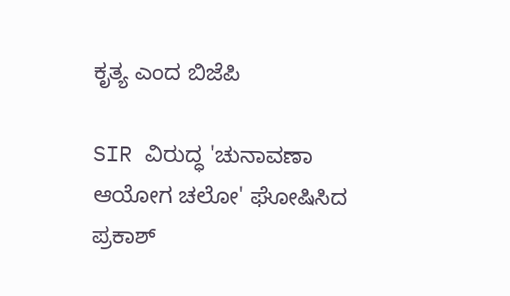ಕೃತ್ಯ ಎಂದ ಬಿಜೆಪಿ

SIR ವಿರುದ್ಧ 'ಚುನಾವಣಾ ಆಯೋಗ ಚಲೋ' ಘೋಷಿಸಿದ ಪ್ರಕಾಶ್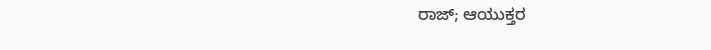ರಾಜ್; ಆಯುಕ್ತರ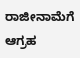ರಾಜೀನಾಮೆಗೆ ಆಗ್ರಹ